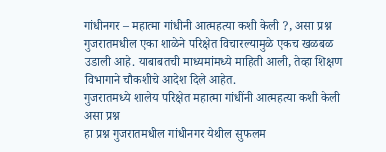गांधीनगर – महात्मा गांधीनी आत्महत्या कशी केली ?, असा प्रश्न गुजरातमधील एका शाळेने परिक्षेत विचारल्यामुळे एकच खळबळ उडाली आहे. याबाबतची माध्यमांमध्ये माहिती आली, तेव्हा शिक्षण विभागाने चौकशीचे आदेश दिले आहेत.
गुजरातमध्ये शालेय परिक्षेत महात्मा गांधींनी आत्महत्या कशी केली असा प्रश्न
हा प्रश्न गुजरातमधील गांधीनगर येथील सुफलम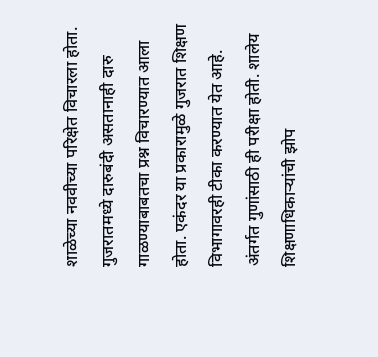शाळेच्या नववीच्या परिक्षेत विचारला होता. गुजरातमध्ये दारुबंदी असतानाही दारु गाळण्याबाबतचा प्रश्न विचारण्यात आला होता. एकंदर या प्रकारामुळे गुजरात शिक्षण विभागावरही टीका करण्यात येत आहे. अंतर्गत गुणांसाठी ही परीक्षा होती. शालेय शिक्षणाधिकाऱ्यांची झोप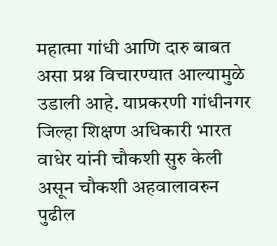महात्मा गांधी आणि दारु बाबत असा प्रश्न विचारण्यात आल्यामुळे उडाली आहे. याप्रकरणी गांधीनगर जिल्हा शिक्षण अधिकारी भारत वाधेर यांनी चौकशी सुरु केली असून चौकशी अहवालावरुन पुढील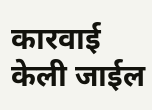कारवाई केली जाईल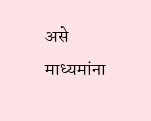असे माध्यमांना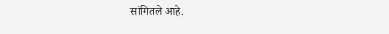सांगितले आहे.